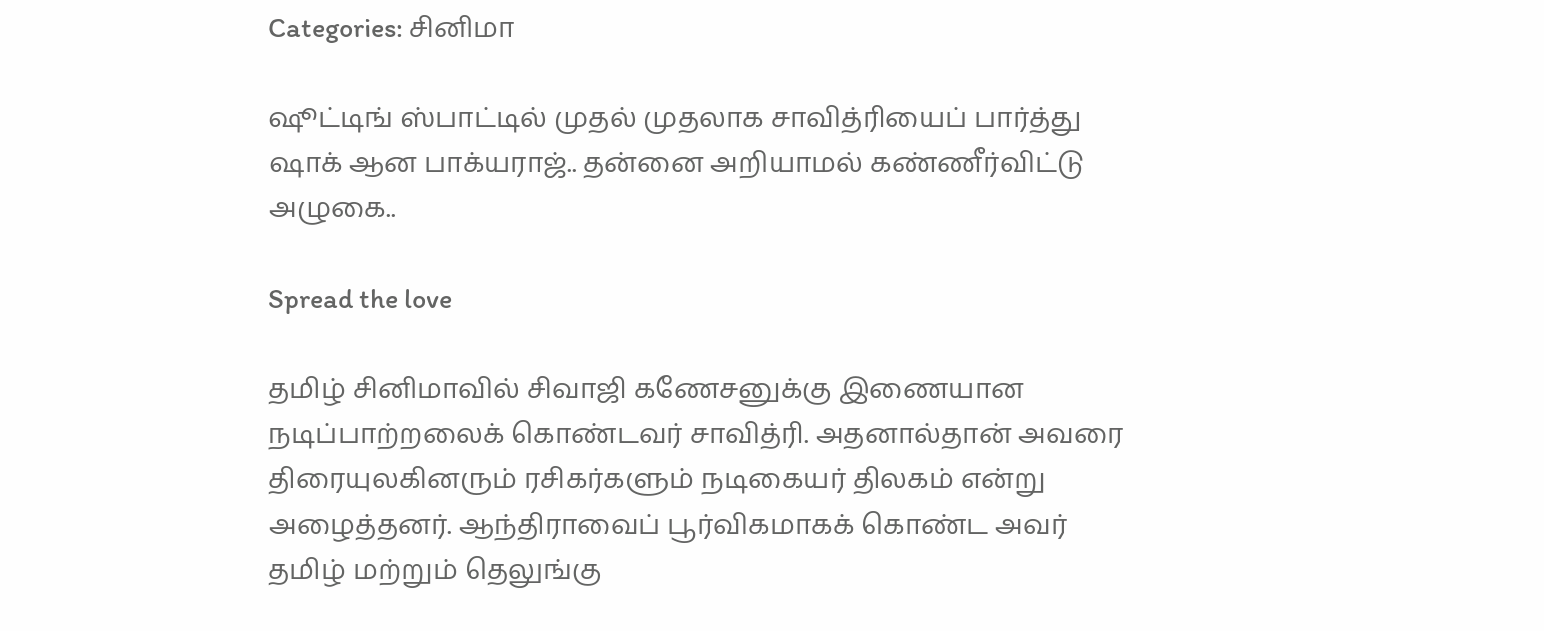Categories: சினிமா

ஷூட்டிங் ஸ்பாட்டில் முதல் முதலாக சாவித்ரியைப் பார்த்து ஷாக் ஆன பாக்யராஜ்.. தன்னை அறியாமல் கண்ணீர்விட்டு அழுகை..

Spread the love

தமிழ் சினிமாவில் சிவாஜி கணேசனுக்கு இணையான நடிப்பாற்றலைக் கொண்டவர் சாவித்ரி. அதனால்தான் அவரை திரையுலகினரும் ரசிகர்களும் நடிகையர் திலகம் என்று அழைத்தனர். ஆந்திராவைப் பூர்விகமாகக் கொண்ட அவர் தமிழ் மற்றும் தெலுங்கு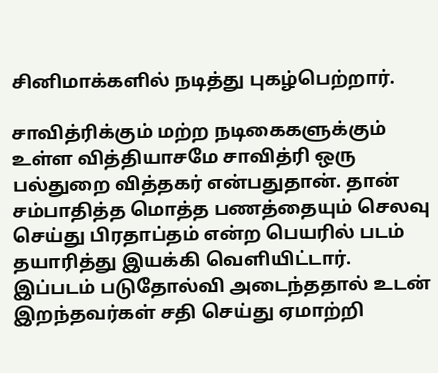சினிமாக்களில் நடித்து புகழ்பெற்றார்.

சாவித்ரிக்கும் மற்ற நடிகைகளுக்கும் உள்ள வித்தியாசமே சாவித்ரி ஒரு பல்துறை வித்தகர் என்பதுதான். தான் சம்பாதித்த மொத்த பணத்தையும் செலவு செய்து பிரதாப்தம் என்ற பெயரில் படம் தயாரித்து இயக்கி வெளியிட்டார். இப்படம் படுதோல்வி அடைந்ததால் உடன் இறந்தவர்கள் சதி செய்து ஏமாற்றி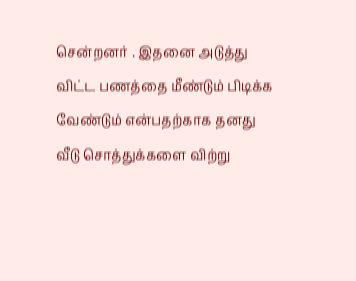சென்றனர் . இதனை அடுத்து விட்ட பணத்தை மீண்டும் பிடிக்க வேண்டும் என்பதற்காக தனது வீடு சொத்துக்களை விற்று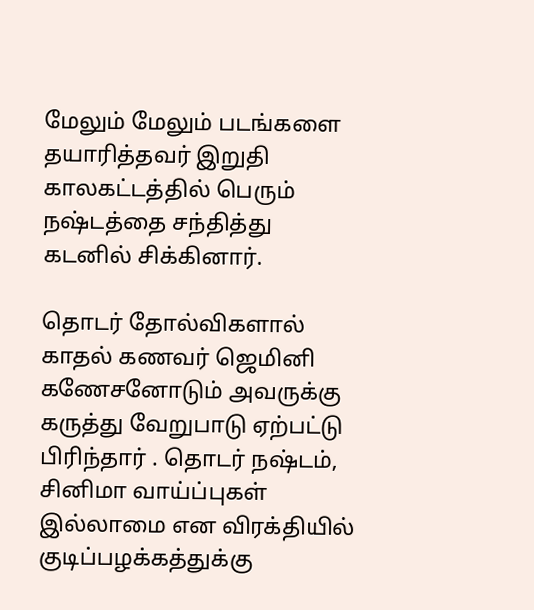மேலும் மேலும் படங்களை தயாரித்தவர் இறுதி காலகட்டத்தில் பெரும் நஷ்டத்தை சந்தித்து கடனில் சிக்கினார்.

தொடர் தோல்விகளால் காதல் கணவர் ஜெமினி கணேசனோடும் அவருக்கு கருத்து வேறுபாடு ஏற்பட்டு பிரிந்தார் . தொடர் நஷ்டம், சினிமா வாய்ப்புகள் இல்லாமை என விரக்தியில்  குடிப்பழக்கத்துக்கு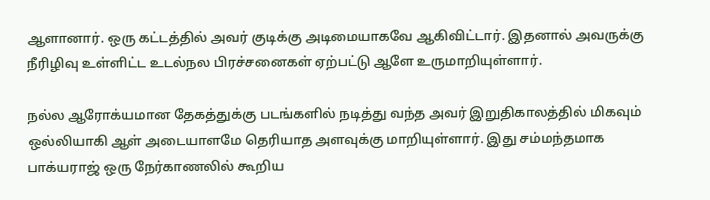ஆளானார். ஒரு கட்டத்தில் அவர் குடிக்கு அடிமையாகவே ஆகிவிட்டார். இதனால் அவருக்கு நீரிழிவு உள்ளிட்ட உடல்நல பிரச்சனைகள் ஏற்பட்டு ஆளே உருமாறியுள்ளார்.

நல்ல ஆரோக்யமான தேகத்துக்கு படங்களில் நடித்து வந்த அவர் இறுதிகாலத்தில் மிகவும் ஒல்லியாகி ஆள் அடையாளமே தெரியாத அளவுக்கு மாறியுள்ளார். இது சம்மந்தமாக பாக்யராஜ் ஒரு நேர்காணலில் கூறிய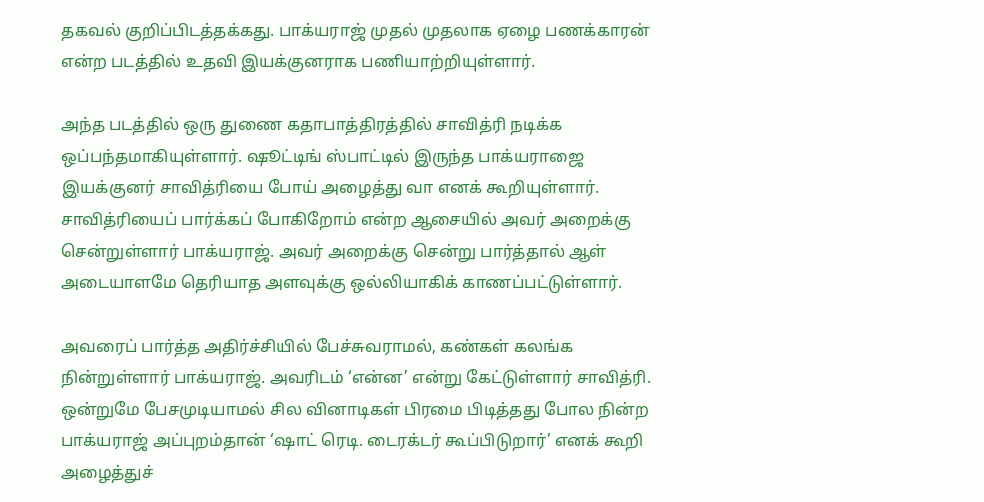தகவல் குறிப்பிடத்தக்கது. பாக்யராஜ் முதல் முதலாக ஏழை பணக்காரன் என்ற படத்தில் உதவி இயக்குனராக பணியாற்றியுள்ளார்.

அந்த படத்தில் ஒரு துணை கதாபாத்திரத்தில் சாவித்ரி நடிக்க ஒப்பந்தமாகியுள்ளார். ஷூட்டிங் ஸ்பாட்டில் இருந்த பாக்யராஜை இயக்குனர் சாவித்ரியை போய் அழைத்து வா எனக் கூறியுள்ளார். சாவித்ரியைப் பார்க்கப் போகிறோம் என்ற ஆசையில் அவர் அறைக்கு சென்றுள்ளார் பாக்யராஜ். அவர் அறைக்கு சென்று பார்த்தால் ஆள் அடையாளமே தெரியாத அளவுக்கு ஒல்லியாகிக் காணப்பட்டுள்ளார்.

அவரைப் பார்த்த அதிர்ச்சியில் பேச்சுவராமல், கண்கள் கலங்க நின்றுள்ளார் பாக்யராஜ். அவரிடம் ‘என்ன’ என்று கேட்டுள்ளார் சாவித்ரி. ஒன்றுமே பேசமுடியாமல் சில வினாடிகள் பிரமை பிடித்தது போல நின்ற பாக்யராஜ் அப்புறம்தான் ‘ஷாட் ரெடி. டைரக்டர் கூப்பிடுறார்’ எனக் கூறி அழைத்துச்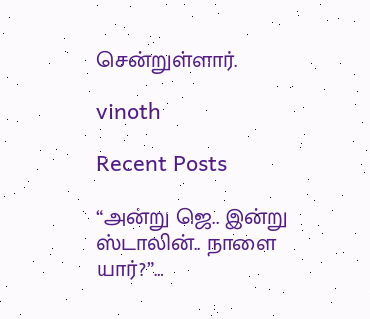சென்றுள்ளார்.

vinoth

Recent Posts

“அன்று ஜெ.. இன்று ஸ்டாலின்.. நாளை யார்?”…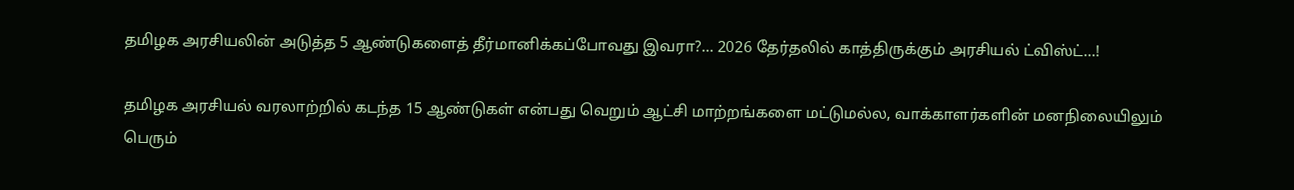தமிழக அரசியலின் அடுத்த 5 ஆண்டுகளைத் தீர்மானிக்கப்போவது இவரா?… 2026 தேர்தலில் காத்திருக்கும் அரசியல் ட்விஸ்ட்…!

தமிழக அரசியல் வரலாற்றில் கடந்த 15 ஆண்டுகள் என்பது வெறும் ஆட்சி மாற்றங்களை மட்டுமல்ல, வாக்காளர்களின் மனநிலையிலும் பெரும்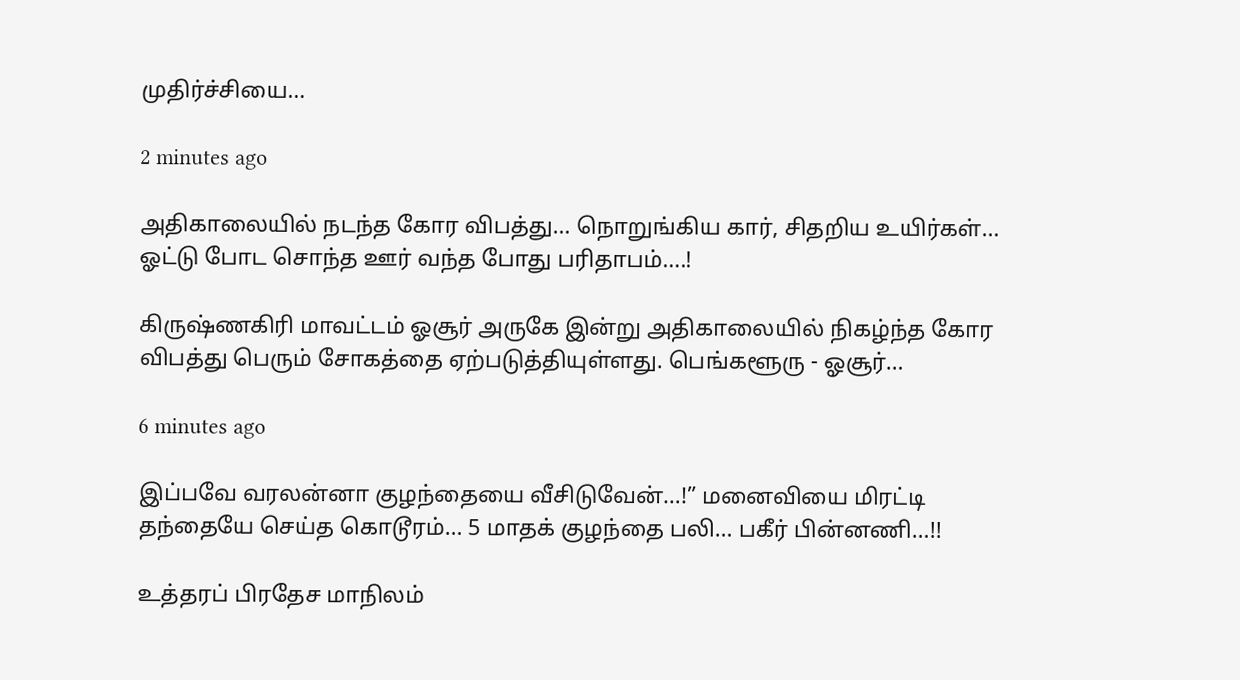முதிர்ச்சியை…

2 minutes ago

அதிகாலையில் நடந்த கோர விபத்து… நொறுங்கிய கார், சிதறிய உயிர்கள்… ஓட்டு போட சொந்த ஊர் வந்த போது பரிதாபம்….!

கிருஷ்ணகிரி மாவட்டம் ஓசூர் அருகே இன்று அதிகாலையில் நிகழ்ந்த கோர விபத்து பெரும் சோகத்தை ஏற்படுத்தியுள்ளது. பெங்களூரு - ஓசூர்…

6 minutes ago

இப்பவே வரலன்னா குழந்தையை வீசிடுவேன்…!” மனைவியை மிரட்டி தந்தையே செய்த கொடூரம்… 5 மாதக் குழந்தை பலி… பகீர் பின்னணி…!!

உத்தரப் பிரதேச மாநிலம்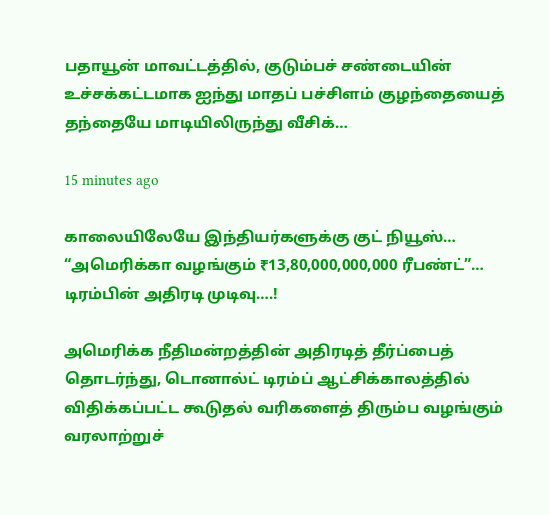பதாயூன் மாவட்டத்தில், குடும்பச் சண்டையின் உச்சக்கட்டமாக ஐந்து மாதப் பச்சிளம் குழந்தையைத் தந்தையே மாடியிலிருந்து வீசிக்…

15 minutes ago

காலையிலேயே இந்தியர்களுக்கு குட் நியூஸ்… “அமெரிக்கா வழங்கும் ₹13,80,000,000,000 ரீபண்ட்”… டிரம்பின் அதிரடி முடிவு….!

அமெரிக்க நீதிமன்றத்தின் அதிரடித் தீர்ப்பைத் தொடர்ந்து, டொனால்ட் டிரம்ப் ஆட்சிக்காலத்தில் விதிக்கப்பட்ட கூடுதல் வரிகளைத் திரும்ப வழங்கும் வரலாற்றுச்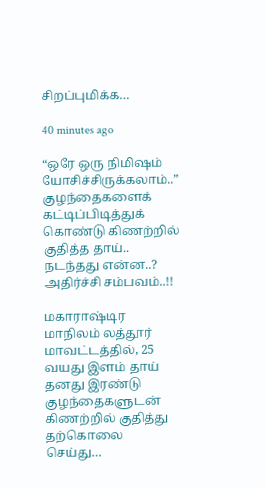சிறப்புமிக்க…

40 minutes ago

“ஒரே ஒரு நிமிஷம் யோசிச்சிருக்கலாம்..” குழந்தைகளைக் கட்டிப்பிடித்துக் கொண்டு கிணற்றில் குதித்த தாய்.. நடந்தது என்ன..? அதிர்ச்சி சம்பவம்..!!

மகாராஷ்டிர மாநிலம் லத்தூர் மாவட்டத்தில், 25 வயது இளம் தாய் தனது இரண்டு குழந்தைகளுடன் கிணற்றில் குதித்து தற்கொலை செய்து…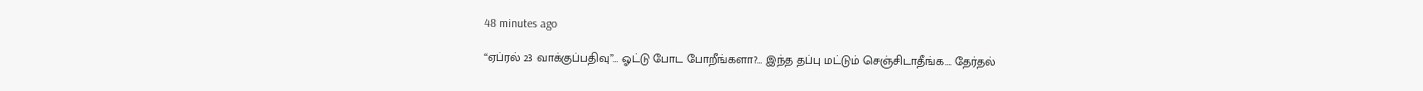48 minutes ago

“ஏப்ரல் 23 வாக்குப்பதிவு”… ஓட்டு போட போறீங்களா?… இந்த தப்பு மட்டும் செஞ்சிடாதீங்க…. தேர்தல்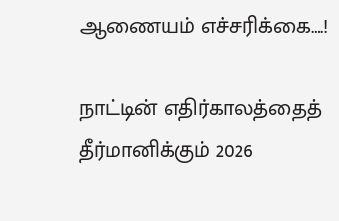ஆணையம் எச்சரிக்கை….!

நாட்டின் எதிர்காலத்தைத் தீர்மானிக்கும் 2026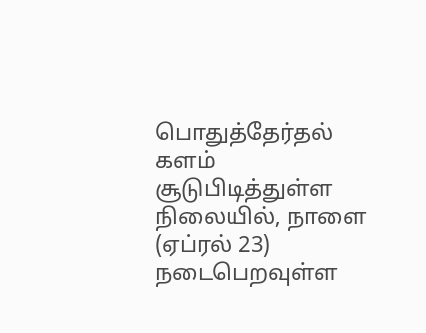பொதுத்தேர்தல் களம் சூடுபிடித்துள்ள நிலையில், நாளை (ஏப்ரல் 23) நடைபெறவுள்ள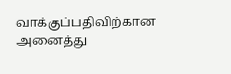வாக்குப்பதிவிற்கான அனைத்து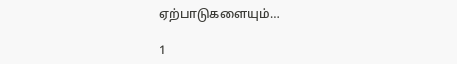ஏற்பாடுகளையும்…

1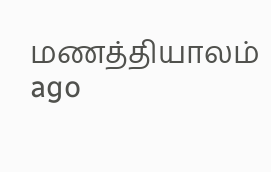மணத்தியாலம் ago